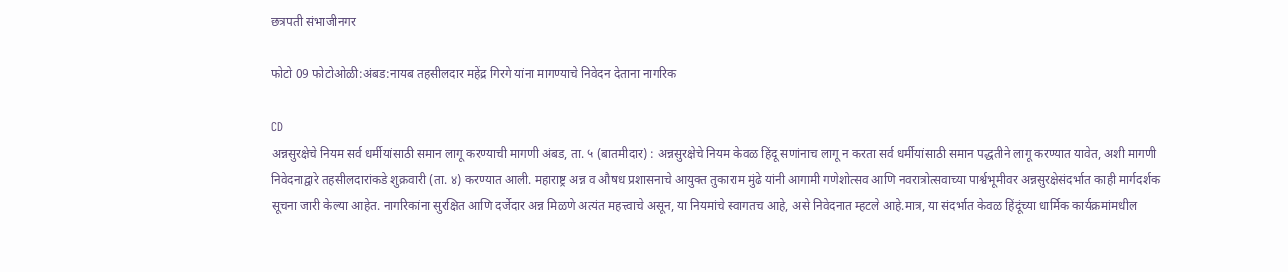छत्रपती संभाजीनगर

फोटो 09 फोटोओळी:अंबड:नायब तहसीलदार महेंद्र गिरगे यांना मागण्याचे निवेदन देताना नागरिक

CD
अन्नसुरक्षेचे नियम सर्व धर्मीयांसाठी समान लागू करण्याची मागणी अंबड, ता. ५ (बातमीदार) : अन्नसुरक्षेचे नियम केवळ हिंदू सणांनाच लागू न करता सर्व धर्मीयांसाठी समान पद्धतीने लागू करण्यात यावेत, अशी मागणी निवेदनाद्वारे तहसीलदारांकडे शुक्रवारी (ता. ४) करण्यात आली. महाराष्ट्र अन्न व औषध प्रशासनाचे आयुक्त तुकाराम मुंढे यांनी आगामी गणेशोत्सव आणि नवरात्रोत्सवाच्या पार्श्वभूमीवर अन्नसुरक्षेसंदर्भात काही मार्गदर्शक सूचना जारी केल्या आहेत. नागरिकांना सुरक्षित आणि दर्जेदार अन्न मिळणे अत्यंत महत्त्वाचे असून, या नियमांचे स्वागतच आहे, असे निवेदनात म्हटले आहे.मात्र, या संदर्भात केवळ हिंदूंच्या धार्मिक कार्यक्रमांमधील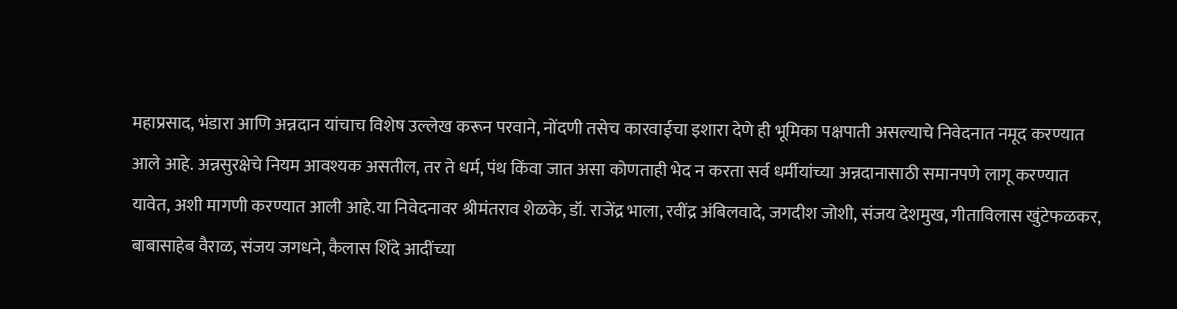महाप्रसाद, भंडारा आणि अन्नदान यांचाच विशेष उल्लेख करून परवाने, नोंदणी तसेच कारवाईचा इशारा देणे ही भूमिका पक्षपाती असल्याचे निवेदनात नमूद करण्यात आले आहे. अन्नसुरक्षेचे नियम आवश्यक असतील, तर ते धर्म, पंथ किंवा जात असा कोणताही भेद न करता सर्व धर्मीयांच्या अन्नदानासाठी समानपणे लागू करण्यात यावेत, अशी मागणी करण्यात आली आहे.या निवेदनावर श्रीमंतराव शेळके, डॉ. राजेंद्र भाला, रवींद्र अंबिलवादे, जगदीश जोशी, संजय देशमुख, गीताविलास खुंटेफळकर, बाबासाहेब वैराळ, संजय जगधने, कैलास शिंदे आदींच्या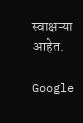स्वाक्षऱ्या आहेत.

Google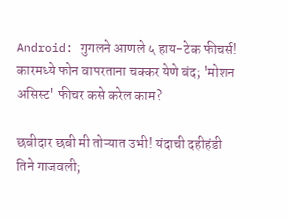Android: गुगलने आणले ५ हाय-टेक फीचर्स! कारमध्ये फोन वापरताना चक्कर येणे बंद; 'मोशन असिस्ट' फीचर कसे करेल काम?

छबीदार छबी मी तोऱ्यात उभी! यंदाची दहीहंडी तिने गाजवली;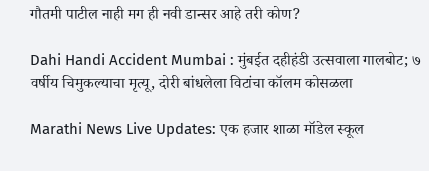गौतमी पाटील नाही मग ही नवी डान्सर आहे तरी कोण?

Dahi Handi Accident Mumbai : मुंबईत दहीहंडी उत्सवाला गालबोट; ७ वर्षीय चिमुकल्याचा मृत्यू, दोरी बांधलेला विटांचा कॉलम कोसळला

Marathi News Live Updates: एक हजार शाळा मॉडेल स्कूल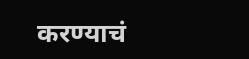करण्याचं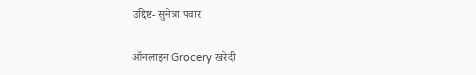उद्दिष्ट- सुनेत्रा पवार

ऑनलाइन Grocery खरेदी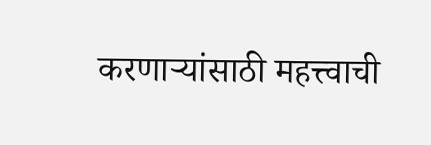करणाऱ्यांसाठी महत्त्वाची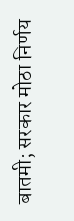बातमी; सरकार मोठा निर्णय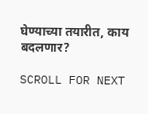घेण्याच्या तयारीत, काय बदलणार?

SCROLL FOR NEXT